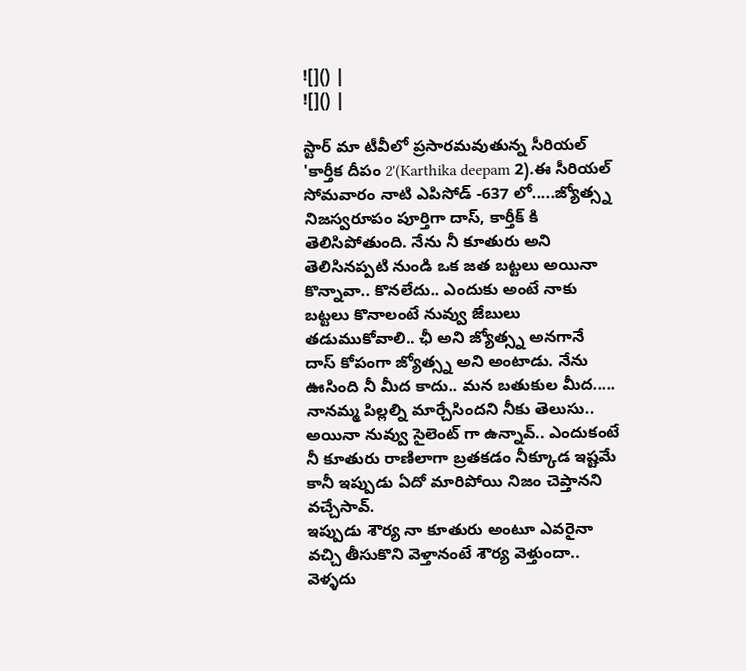![]() |
![]() |

స్టార్ మా టీవీలో ప్రసారమవుతున్న సీరియల్ 'కార్తీక దీపం 2'(Karthika deepam 2).ఈ సీరియల్ సోమవారం నాటి ఎపిసోడ్ -637 లో.....జ్యోత్స్న నిజస్వరూపం పూర్తిగా దాస్, కార్తీక్ కి తెలిసిపోతుంది. నేను నీ కూతురు అని తెలిసినప్పటి నుండి ఒక జత బట్టలు అయినా కొన్నావా.. కొనలేదు.. ఎందుకు అంటే నాకు బట్టలు కొనాలంటే నువ్వు జేబులు తడుముకోవాలి.. ఛీ అని జ్యోత్స్న అనగానే దాస్ కోపంగా జ్యోత్స్న అని అంటాడు. నేను ఊసింది నీ మీద కాదు.. మన బతుకుల మీద..... నానమ్మ పిల్లల్ని మార్చేసిందని నీకు తెలుసు.. అయినా నువ్వు సైలెంట్ గా ఉన్నావ్.. ఎందుకంటే నీ కూతురు రాణిలాగా బ్రతకడం నీక్కూడ ఇష్టమే కానీ ఇప్పుడు ఏదో మారిపోయి నిజం చెప్తానని వచ్చేసావ్.
ఇప్పుడు శౌర్య నా కూతురు అంటూ ఎవరైనా వచ్చి తీసుకొని వెళ్తానంటే శౌర్య వెళ్తుందా.. వెళ్ళదు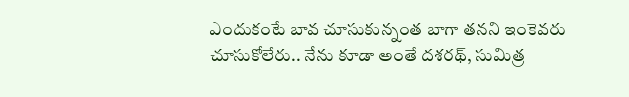ఎందుకంటే బావ చూసుకున్నంత బాగా తనని ఇంకెవరు చూసుకోలేరు.. నేను కూడా అంతే దశరథ్, సుమిత్ర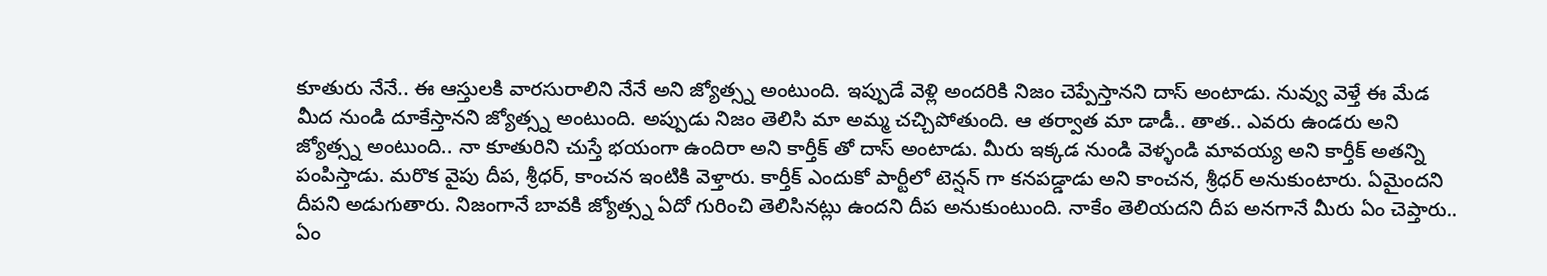కూతురు నేనే.. ఈ ఆస్తులకి వారసురాలిని నేనే అని జ్యోత్స్న అంటుంది. ఇప్పుడే వెళ్లి అందరికి నిజం చెప్పేస్తానని దాస్ అంటాడు. నువ్వు వెళ్తే ఈ మేడ మీద నుండి దూకేస్తానని జ్యోత్స్న అంటుంది. అప్పుడు నిజం తెలిసి మా అమ్మ చచ్చిపోతుంది. ఆ తర్వాత మా డాడీ.. తాత.. ఎవరు ఉండరు అని జ్యోత్స్న అంటుంది.. నా కూతురిని చుస్తే భయంగా ఉందిరా అని కార్తీక్ తో దాస్ అంటాడు. మీరు ఇక్కడ నుండి వెళ్ళండి మావయ్య అని కార్తీక్ అతన్ని పంపిస్తాడు. మరొక వైపు దీప, శ్రీధర్, కాంచన ఇంటికి వెళ్తారు. కార్తీక్ ఎందుకో పార్టీలో టెన్షన్ గా కనపడ్డాడు అని కాంచన, శ్రీధర్ అనుకుంటారు. ఏమైందని దీపని అడుగుతారు. నిజంగానే బావకి జ్యోత్స్న ఏదో గురించి తెలిసినట్లు ఉందని దీప అనుకుంటుంది. నాకేం తెలియదని దీప అనగానే మీరు ఏం చెప్తారు.. ఏం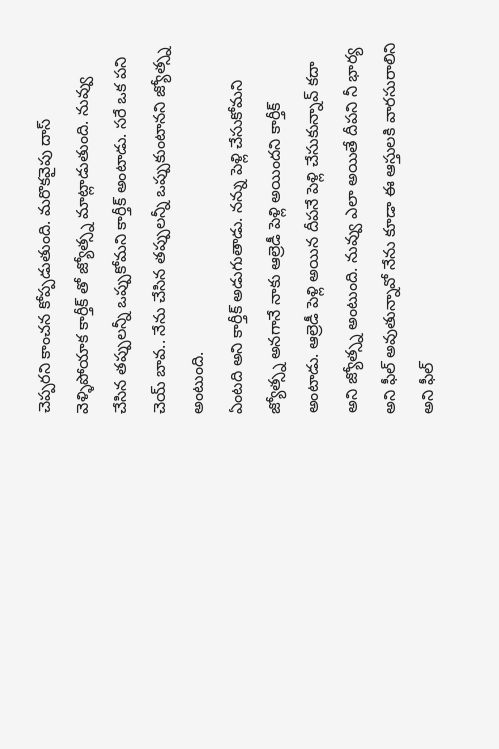చెప్పరని కాంచన కోప్పడుతుంది. మరొకవైపు దాస్ వెళ్ళిపోయాక కార్తీక్ తో జ్యోత్స్న మాట్లాడుతుంది. నువ్వు చేసిన తప్పులన్నీ ఒప్పుకోమని కార్తీక్ అంటాడు. సరే ఒక పని చెయ్ బావ.. నేను చేసిన తప్పులన్నీ ఒప్పుకుంటానని జ్యోత్స్న అంటుంది.
ఏంటది అని కార్తీక్ అడుగుతాడు. నన్ను పెళ్లి చేసుకోమని జ్యోత్స్న అనగానే నాకు ఆల్రెడీ పెళ్లి అయిందని కార్తీక్ అంటాడు. ఆల్రెడీ పెళ్లి అయిన దీపనే పెళ్లి చేసుకున్నావ్ కదా అని జ్యోత్స్న అంటుంది. నువ్వు ఎలా అయితే దీపని నీ భార్య అని ఫీల్ అవుతున్నావో నేను కూడా ఈ ఆస్తులకి వారసురాలిని అని ఫీల్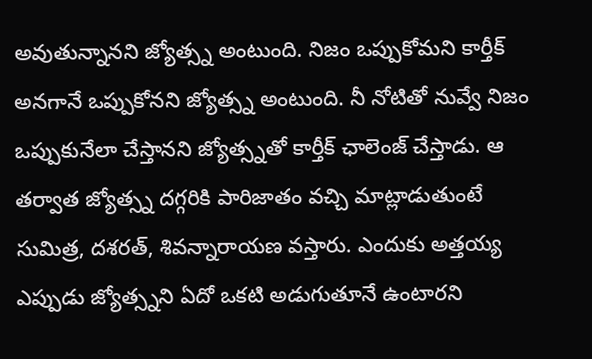అవుతున్నానని జ్యోత్స్న అంటుంది. నిజం ఒప్పుకోమని కార్తీక్ అనగానే ఒప్పుకోనని జ్యోత్స్న అంటుంది. నీ నోటితో నువ్వే నిజం ఒప్పుకునేలా చేస్తానని జ్యోత్స్నతో కార్తీక్ ఛాలెంజ్ చేస్తాడు. ఆ తర్వాత జ్యోత్స్న దగ్గరికి పారిజాతం వచ్చి మాట్లాడుతుంటే సుమిత్ర, దశరత్, శివన్నారాయణ వస్తారు. ఎందుకు అత్తయ్య ఎప్పుడు జ్యోత్స్నని ఏదో ఒకటి అడుగుతూనే ఉంటారని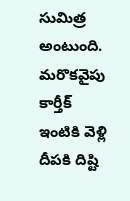సుమిత్ర అంటుంది. మరొకవైపు కార్తీక్ ఇంటికి వెళ్లి దీపకి దిష్టి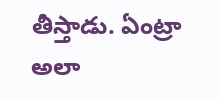తీస్తాడు. ఏంట్రా అలా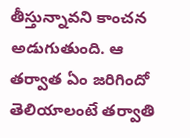తీస్తున్నావని కాంచన అడుగుతుంది. ఆ తర్వాత ఏం జరిగిందో తెలియాలంటే తర్వాతి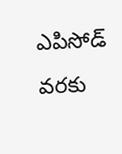ఎపిసోడ్ వరకు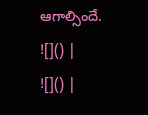ఆగాల్సిందే.
![]() |
![]() |